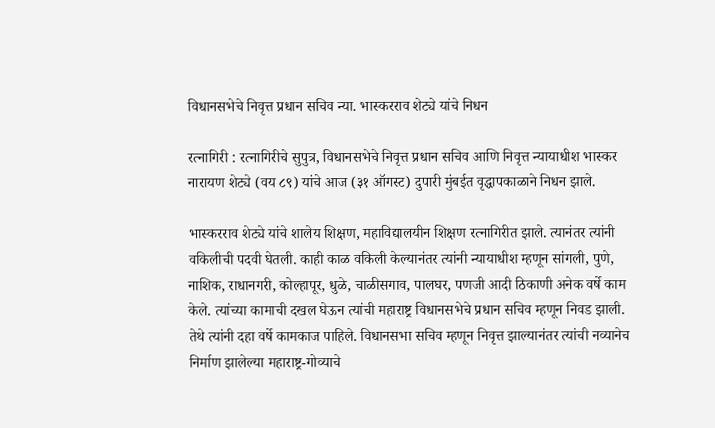विधानसभेचे निवृत्त प्रधान सचिव न्या. भास्करराव शेट्ये यांचे निधन

रत्नागिरी : रत्नागिरीचे सुपुत्र, विधानसभेचे निवृत्त प्रधान सचिव आणि निवृत्त न्यायाधीश भास्कर नारायण शेट्ये (वय ८९) यांचे आज (३१ ऑगस्ट) दुपारी मुंबईत वृद्धापकाळाने निधन झाले.

भास्करराव शेट्ये यांचे शालेय शिक्षण, महाविद्यालयीन शिक्षण रत्नागिरीत झाले. त्यानंतर त्यांनी वकिलीची पदवी घेतली. काही काळ वकिली केल्यानंतर त्यांनी न्यायाधीश म्हणून सांगली, पुणे, नाशिक, राधानगरी, कोल्हापूर, धुळे, चाळीसगाव, पालघर, पणजी आदी ठिकाणी अनेक वर्षे काम केले. त्यांच्या कामाची दखल घेऊन त्यांची महाराष्ट्र विधानसभेचे प्रधान सचिव म्हणून निवड झाली. तेथे त्यांनी दहा वर्षे कामकाज पाहिले. विधानसभा सचिव म्हणून निवृत्त झाल्यानंतर त्यांची नव्यानेच निर्माण झालेल्या महाराष्ट्र-गोव्याचे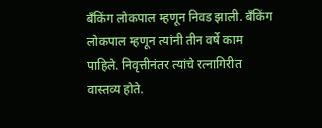बँकिंग लोकपाल म्हणून निवड झाली. बँकिंग लोकपाल म्हणून त्यांनी तीन वर्षे काम पाहिले. निवृत्तीनंतर त्यांचे रत्नागिरीत वास्तव्य होते.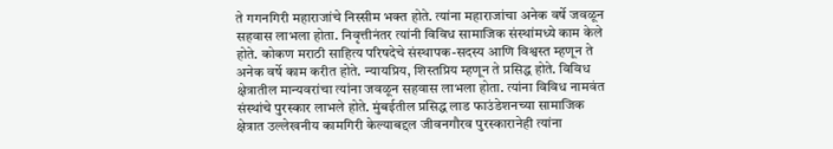ते गगनगिरी महाराजांचे निस्सीम भक्त होते. त्यांना महाराजांचा अनेक वर्षे जवळून सहवास लाभला होता. निवृत्तीनंतर त्यांनी विविध सामाजिक संस्थांमध्ये काम केले होते. कोकण मराठी साहित्य परिषदेचे संस्थापक-सदस्य आणि विश्वस्त म्हणून ते अनेक वर्षे काम करीत होते. न्यायप्रिय, शिस्तप्रिय म्हणून ते प्रसिद्ध होते. विविध क्षेत्रातील मान्यवरांचा त्यांना जवळून सहवास लाभला होता. त्यांना विविध नामवंत संस्थांचे पुरस्कार लाभले होते. मुंबईतील प्रसिद्ध लाड फाउंडेशनच्या सामाजिक क्षेत्रात उल्लेखनीय कामगिरी केल्याबद्दल जीवनगौरव पुरस्कारानेही त्यांना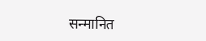सन्मानित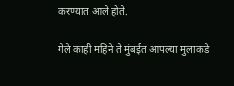करण्यात आले होते.

गेले काही महिने ते मुंबईत आपल्या मुलाकडे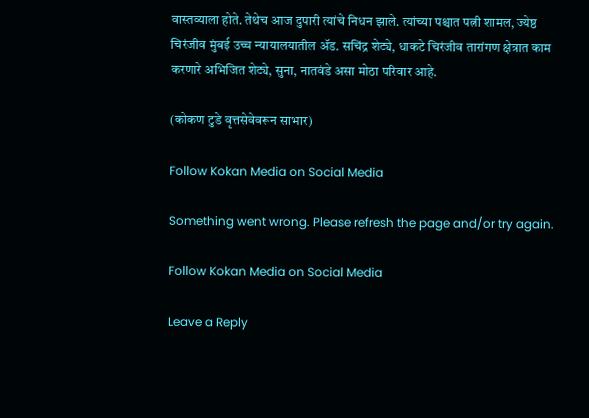वास्तव्याला होते. तेथेच आज दुपारी त्यांचे निधन झाले. त्यांच्या पश्चात पत्नी शामल, ज्येष्ठ चिरंजीव मुंबई उच्च न्यायालयातील ॲड. सचिंद्र शेट्ये, धाकटे चिरंजीव तारांगण क्षेत्रात काम करणारे अभिजित शेट्ये, सुना, नातवंडे असा मोठा परिवार आहे.

(कोकण टुडे वृत्तसेवेवरून साभार)

Follow Kokan Media on Social Media

Something went wrong. Please refresh the page and/or try again.

Follow Kokan Media on Social Media

Leave a Reply